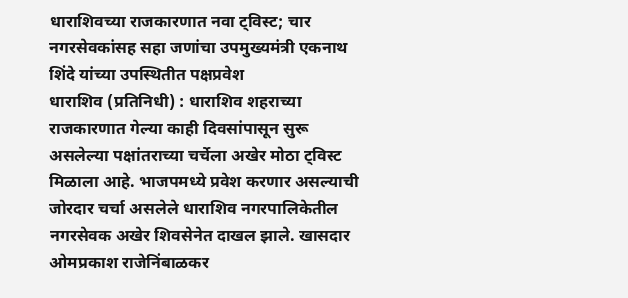धाराशिवच्या राजकारणात नवा ट्विस्ट; चार नगरसेवकांसह सहा जणांचा उपमुख्यमंत्री एकनाथ शिंदे यांच्या उपस्थितीत पक्षप्रवेश
धाराशिव (प्रतिनिधी) : धाराशिव शहराच्या राजकारणात गेल्या काही दिवसांपासून सुरू असलेल्या पक्षांतराच्या चर्चेला अखेर मोठा ट्विस्ट मिळाला आहे. भाजपमध्ये प्रवेश करणार असल्याची जोरदार चर्चा असलेले धाराशिव नगरपालिकेतील नगरसेवक अखेर शिवसेनेत दाखल झाले. खासदार ओमप्रकाश राजेनिंबाळकर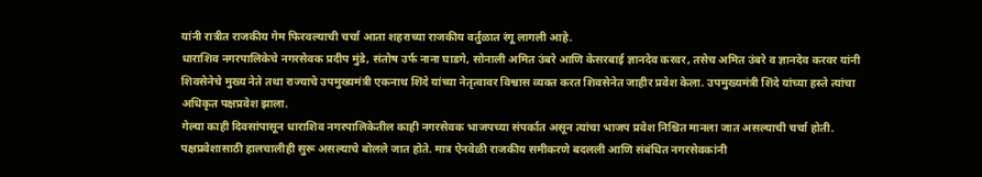यांनी रात्रीत राजकीय गेम फिरवल्याची चर्चा आता शहराच्या राजकीय वर्तुळात रंगू लागली आहे.
धाराशिव नगरपालिकेचे नगरसेवक प्रदीप मुंडे, संतोष उर्फ नाना घाडगे, सोनाली अमित उंबरे आणि केसरबाई ज्ञानदेव करवर, तसेच अमित उंबरे व ज्ञानदेव करवर यांनी शिवसेनेचे मुख्य नेते तथा राज्याचे उपमुख्यमंत्री एकनाथ शिंदे यांच्या नेतृत्वावर विश्वास व्यक्त करत शिवसेनेत जाहीर प्रवेश केला. उपमुख्यमंत्री शिंदे यांच्या हस्ते त्यांचा अधिकृत पक्षप्रवेश झाला.
गेल्या काही दिवसांपासून धाराशिव नगरपालिकेतील काही नगरसेवक भाजपच्या संपर्कात असून त्यांचा भाजप प्रवेश निश्चित मानला जात असल्याची चर्चा होती. पक्षप्रवेशासाठी हालचालीही सुरू असल्याचे बोलले जात होते. मात्र ऐनवेळी राजकीय समीकरणे बदलली आणि संबंधित नगरसेवकांनी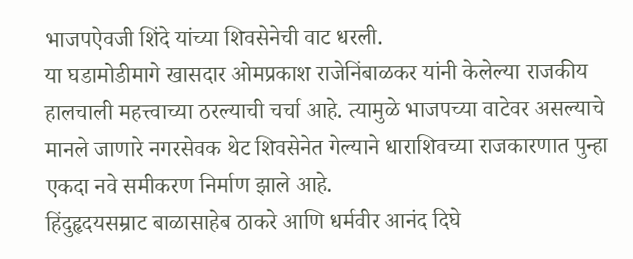भाजपऐवजी शिंदे यांच्या शिवसेनेची वाट धरली.
या घडामोडीमागे खासदार ओमप्रकाश राजेनिंबाळकर यांनी केलेल्या राजकीय हालचाली महत्त्वाच्या ठरल्याची चर्चा आहे. त्यामुळे भाजपच्या वाटेवर असल्याचे मानले जाणारे नगरसेवक थेट शिवसेनेत गेल्याने धाराशिवच्या राजकारणात पुन्हा एकदा नवे समीकरण निर्माण झाले आहे.
हिंदुहृदयसम्राट बाळासाहेब ठाकरे आणि धर्मवीर आनंद दिघे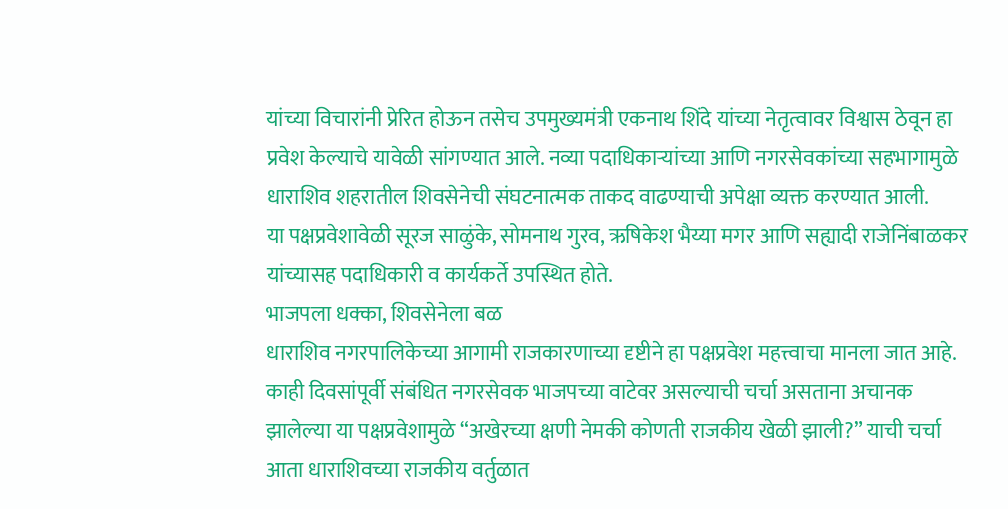यांच्या विचारांनी प्रेरित होऊन तसेच उपमुख्यमंत्री एकनाथ शिंदे यांच्या नेतृत्वावर विश्वास ठेवून हा प्रवेश केल्याचे यावेळी सांगण्यात आले. नव्या पदाधिकाऱ्यांच्या आणि नगरसेवकांच्या सहभागामुळे धाराशिव शहरातील शिवसेनेची संघटनात्मक ताकद वाढण्याची अपेक्षा व्यक्त करण्यात आली.
या पक्षप्रवेशावेळी सूरज साळुंके, सोमनाथ गुरव, ऋषिकेश भैय्या मगर आणि सह्यादी राजेनिंबाळकर यांच्यासह पदाधिकारी व कार्यकर्ते उपस्थित होते.
भाजपला धक्का, शिवसेनेला बळ
धाराशिव नगरपालिकेच्या आगामी राजकारणाच्या दृष्टीने हा पक्षप्रवेश महत्त्वाचा मानला जात आहे. काही दिवसांपूर्वी संबंधित नगरसेवक भाजपच्या वाटेवर असल्याची चर्चा असताना अचानक झालेल्या या पक्षप्रवेशामुळे “अखेरच्या क्षणी नेमकी कोणती राजकीय खेळी झाली?” याची चर्चा आता धाराशिवच्या राजकीय वर्तुळात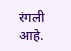रंगली आहे.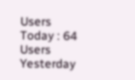Users Today : 64
Users Yesterday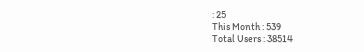: 25
This Month : 539
Total Users : 38514